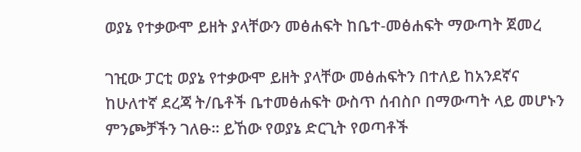ወያኔ የተቃውሞ ይዘት ያላቸውን መፅሐፍት ከቤተ-መፅሐፍት ማውጣት ጀመረ

ገዢው ፓርቲ ወያኔ የተቃውሞ ይዘት ያላቸው መፅሐፍትን በተለይ ከአንደኛና ከሁለተኛ ደረጃ ት/ቤቶች ቤተመፅሐፍት ውስጥ ሰብስቦ በማውጣት ላይ መሆኑን ምንጮቻችን ገለፁ፡፡ ይኸው የወያኔ ድርጊት የወጣቶች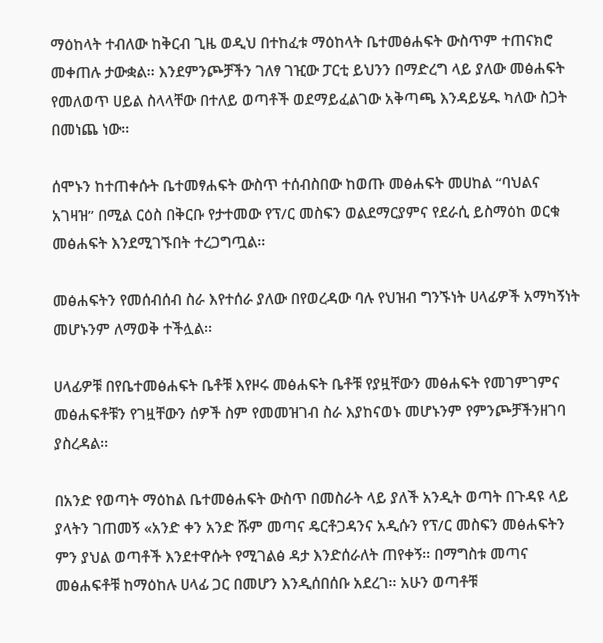ማዕከላት ተብለው ከቅርብ ጊዜ ወዲህ በተከፈቱ ማዕከላት ቤተመፅሐፍት ውስጥም ተጠናክሮ መቀጠሉ ታውቋል፡፡ እንደምንጮቻችን ገለፃ ገዢው ፓርቲ ይህንን በማድረግ ላይ ያለው መፅሐፍት የመለወጥ ሀይል ስላላቸው በተለይ ወጣቶች ወደማይፈልገው አቅጣጫ እንዳይሄዱ ካለው ስጋት በመነጨ ነው፡፡

ሰሞኑን ከተጠቀሱት ቤተመፃሐፍት ውስጥ ተሰብስበው ከወጡ መፅሐፍት መሀከል “ባህልና አገዛዝ” በሚል ርዕስ በቅርቡ የታተመው የፕ/ር መስፍን ወልደማርያምና የደራሲ ይስማዕከ ወርቁ መፅሐፍት እንደሚገኙበት ተረጋግጧል፡፡

መፅሐፍትን የመሰብሰብ ስራ እየተሰራ ያለው በየወረዳው ባሉ የህዝብ ግንኙነት ሀላፊዎች አማካኝነት መሆኑንም ለማወቅ ተችሏል፡፡

ሀላፊዎቹ በየቤተመፅሐፍት ቤቶቹ እየዞሩ መፅሐፍት ቤቶቹ የያዟቸውን መፅሐፍት የመገምገምና መፅሐፍቶቹን የገዟቸውን ሰዎች ስም የመመዝገብ ስራ እያከናወኑ መሆኑንም የምንጮቻችንዘገባ ያስረዳል፡፡

በአንድ የወጣት ማዕከል ቤተመፅሐፍት ውስጥ በመስራት ላይ ያለች አንዲት ወጣት በጉዳዩ ላይ ያላትን ገጠመኝ «አንድ ቀን አንድ ሹም መጣና ዴርቶጋዳንና አዲሱን የፕ/ር መስፍን መፅሐፍትን ምን ያህል ወጣቶች እንደተዋሱት የሚገልፅ ዳታ እንድሰራለት ጠየቀኝ፡፡ በማግስቱ መጣና መፅሐፍቶቹ ከማዕከሉ ሀላፊ ጋር በመሆን እንዲሰበሰቡ አደረገ፡፡ አሁን ወጣቶቹ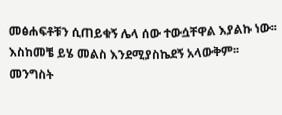መፅሐፍቶቹን ሲጠይቁኝ ሌላ ሰው ተውሷቸዋል እያልኩ ነው፡፡ እስከመቼ ይሄ መልስ እንደሚያስኬደኝ አላውቅም፡፡ መንግስት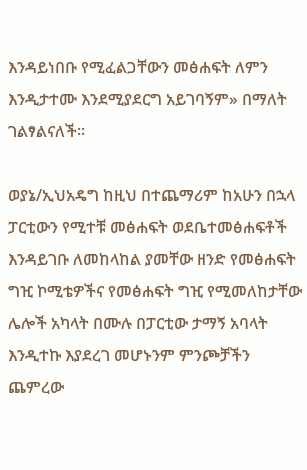እንዳይነበቡ የሚፈልጋቸውን መፅሐፍት ለምን እንዲታተሙ እንደሚያደርግ አይገባኝም» በማለት ገልፃልናለች፡፡

ወያኔ/ኢህአዴግ ከዚህ በተጨማሪም ከአሁን በኋላ ፓርቲውን የሚተቹ መፅሐፍት ወደቤተመፅሐፍቶች እንዳይገቡ ለመከላከል ያመቸው ዘንድ የመፅሐፍት ግዢ ኮሚቴዎችና የመፅሐፍት ግዢ የሚመለከታቸው ሌሎች አካላት በሙሉ በፓርቲው ታማኝ አባላት እንዲተኩ እያደረገ መሆኑንም ምንጮቻችን ጨምረው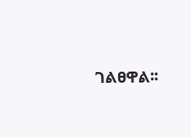ገልፀዋል፡፡